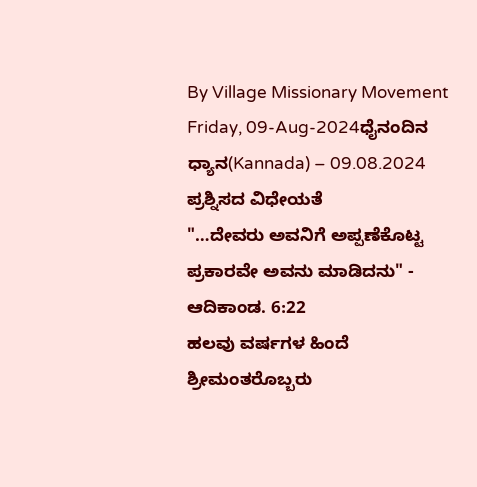By Village Missionary Movement
Friday, 09-Aug-2024ಧೈನಂದಿನ ಧ್ಯಾನ(Kannada) – 09.08.2024
ಪ್ರಶ್ನಿಸದ ವಿಧೇಯತೆ
"…ದೇವರು ಅವನಿಗೆ ಅಪ್ಪಣೆಕೊಟ್ಟ ಪ್ರಕಾರವೇ ಅವನು ಮಾಡಿದನು" - ಆದಿಕಾಂಡ. 6:22
ಹಲವು ವರ್ಷಗಳ ಹಿಂದೆ ಶ್ರೀಮಂತರೊಬ್ಬರು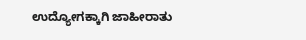ಉದ್ಯೋಗಕ್ಕಾಗಿ ಜಾಹೀರಾತು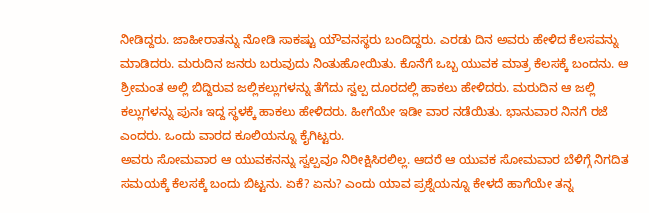ನೀಡಿದ್ದರು. ಜಾಹೀರಾತನ್ನು ನೋಡಿ ಸಾಕಷ್ಟು ಯೌವನಸ್ಥರು ಬಂದಿದ್ದರು. ಎರಡು ದಿನ ಅವರು ಹೇಳಿದ ಕೆಲಸವನ್ನು ಮಾಡಿದರು. ಮರುದಿನ ಜನರು ಬರುವುದು ನಿಂತುಹೋಯಿತು. ಕೊನೆಗೆ ಒಬ್ಬ ಯುವಕ ಮಾತ್ರ ಕೆಲಸಕ್ಕೆ ಬಂದನು. ಆ ಶ್ರೀಮಂತ ಅಲ್ಲಿ ಬಿದ್ದಿರುವ ಜಲ್ಲಿಕಲ್ಲುಗಳನ್ನು ತೆಗೆದು ಸ್ವಲ್ಪ ದೂರದಲ್ಲಿ ಹಾಕಲು ಹೇಳಿದರು. ಮರುದಿನ ಆ ಜಲ್ಲಿ ಕಲ್ಲುಗಳನ್ನು ಪುನಃ ಇದ್ದ ಸ್ಥಳಕ್ಕೆ ಹಾಕಲು ಹೇಳಿದರು. ಹೀಗೆಯೇ ಇಡೀ ವಾರ ನಡೆಯಿತು. ಭಾನುವಾರ ನಿನಗೆ ರಜೆ ಎಂದರು. ಒಂದು ವಾರದ ಕೂಲಿಯನ್ನೂ ಕೈಗಿಟ್ಟರು.
ಅವರು ಸೋಮವಾರ ಆ ಯುವಕನನ್ನು ಸ್ವಲ್ಪವೂ ನಿರೀಕ್ಷಿಸಿರಲಿಲ್ಲ. ಆದರೆ ಆ ಯುವಕ ಸೋಮವಾರ ಬೆಳಿಗ್ಗೆ ನಿಗದಿತ ಸಮಯಕ್ಕೆ ಕೆಲಸಕ್ಕೆ ಬಂದು ಬಿಟ್ಟನು. ಏಕೆ? ಏನು? ಎಂದು ಯಾವ ಪ್ರಶ್ನೆಯನ್ನೂ ಕೇಳದೆ ಹಾಗೆಯೇ ತನ್ನ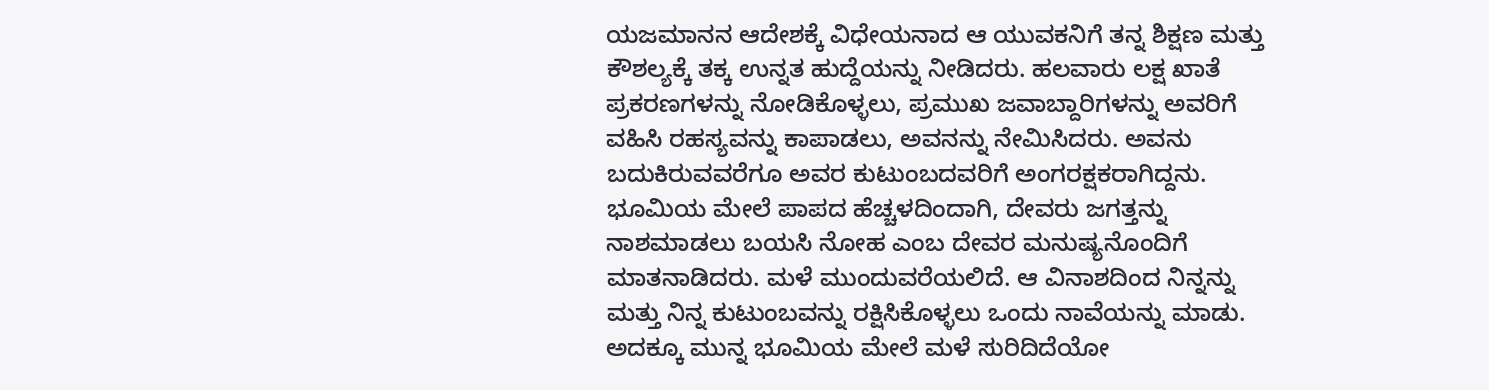ಯಜಮಾನನ ಆದೇಶಕ್ಕೆ ವಿಧೇಯನಾದ ಆ ಯುವಕನಿಗೆ ತನ್ನ ಶಿಕ್ಷಣ ಮತ್ತು ಕೌಶಲ್ಯಕ್ಕೆ ತಕ್ಕ ಉನ್ನತ ಹುದ್ದೆಯನ್ನು ನೀಡಿದರು. ಹಲವಾರು ಲಕ್ಷ ಖಾತೆ ಪ್ರಕರಣಗಳನ್ನು ನೋಡಿಕೊಳ್ಳಲು, ಪ್ರಮುಖ ಜವಾಬ್ದಾರಿಗಳನ್ನು ಅವರಿಗೆ ವಹಿಸಿ ರಹಸ್ಯವನ್ನು ಕಾಪಾಡಲು, ಅವನನ್ನು ನೇಮಿಸಿದರು. ಅವನು ಬದುಕಿರುವವರೆಗೂ ಅವರ ಕುಟುಂಬದವರಿಗೆ ಅಂಗರಕ್ಷಕರಾಗಿದ್ದನು.
ಭೂಮಿಯ ಮೇಲೆ ಪಾಪದ ಹೆಚ್ಚಳದಿಂದಾಗಿ, ದೇವರು ಜಗತ್ತನ್ನು ನಾಶಮಾಡಲು ಬಯಸಿ ನೋಹ ಎಂಬ ದೇವರ ಮನುಷ್ಯನೊಂದಿಗೆ ಮಾತನಾಡಿದರು. ಮಳೆ ಮುಂದುವರೆಯಲಿದೆ. ಆ ವಿನಾಶದಿಂದ ನಿನ್ನನ್ನು ಮತ್ತು ನಿನ್ನ ಕುಟುಂಬವನ್ನು ರಕ್ಷಿಸಿಕೊಳ್ಳಲು ಒಂದು ನಾವೆಯನ್ನು ಮಾಡು. ಅದಕ್ಕೂ ಮುನ್ನ ಭೂಮಿಯ ಮೇಲೆ ಮಳೆ ಸುರಿದಿದೆಯೋ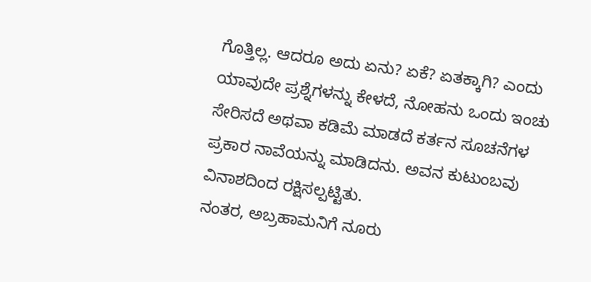ಗೊತ್ತಿಲ್ಲ. ಆದರೂ ಅದು ಏನು? ಏಕೆ? ಏತಕ್ಕಾಗಿ? ಎಂದು ಯಾವುದೇ ಪ್ರಶ್ನೆಗಳನ್ನು ಕೇಳದೆ, ನೋಹನು ಒಂದು ಇಂಚು ಸೇರಿಸದೆ ಅಥವಾ ಕಡಿಮೆ ಮಾಡದೆ ಕರ್ತನ ಸೂಚನೆಗಳ ಪ್ರಕಾರ ನಾವೆಯನ್ನು ಮಾಡಿದನು. ಅವನ ಕುಟುಂಬವು ವಿನಾಶದಿಂದ ರಕ್ಷಿಸಲ್ಪಟ್ಟಿತು.
ನಂತರ, ಅಬ್ರಹಾಮನಿಗೆ ನೂರು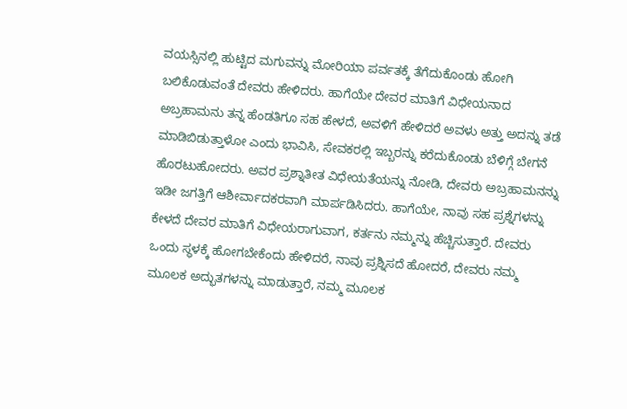ವಯಸ್ಸಿನಲ್ಲಿ ಹುಟ್ಟಿದ ಮಗುವನ್ನು ಮೋರಿಯಾ ಪರ್ವತಕ್ಕೆ ತೆಗೆದುಕೊಂಡು ಹೋಗಿ ಬಲಿಕೊಡುವಂತೆ ದೇವರು ಹೇಳಿದರು. ಹಾಗೆಯೇ ದೇವರ ಮಾತಿಗೆ ವಿಧೇಯನಾದ ಅಬ್ರಹಾಮನು ತನ್ನ ಹೆಂಡತಿಗೂ ಸಹ ಹೇಳದೆ, ಅವಳಿಗೆ ಹೇಳಿದರೆ ಅವಳು ಅತ್ತು ಅದನ್ನು ತಡೆ ಮಾಡಿಬಿಡುತ್ತಾಳೋ ಎಂದು ಭಾವಿಸಿ, ಸೇವಕರಲ್ಲಿ ಇಬ್ಬರನ್ನು ಕರೆದುಕೊಂಡು ಬೆಳಿಗ್ಗೆ ಬೇಗನೆ ಹೊರಟುಹೋದರು. ಅವರ ಪ್ರಶ್ನಾತೀತ ವಿಧೇಯತೆಯನ್ನು ನೋಡಿ, ದೇವರು ಅಬ್ರಹಾಮನನ್ನು ಇಡೀ ಜಗತ್ತಿಗೆ ಆಶೀರ್ವಾದಕರವಾಗಿ ಮಾರ್ಪಡಿಸಿದರು. ಹಾಗೆಯೇ, ನಾವು ಸಹ ಪ್ರಶ್ನೆಗಳನ್ನು ಕೇಳದೆ ದೇವರ ಮಾತಿಗೆ ವಿಧೇಯರಾಗುವಾಗ, ಕರ್ತನು ನಮ್ಮನ್ನು ಹೆಚ್ಚಿಸುತ್ತಾರೆ. ದೇವರು ಒಂದು ಸ್ಥಳಕ್ಕೆ ಹೋಗಬೇಕೆಂದು ಹೇಳಿದರೆ, ನಾವು ಪ್ರಶ್ನಿಸದೆ ಹೋದರೆ, ದೇವರು ನಮ್ಮ ಮೂಲಕ ಅದ್ಭುತಗಳನ್ನು ಮಾಡುತ್ತಾರೆ, ನಮ್ಮ ಮೂಲಕ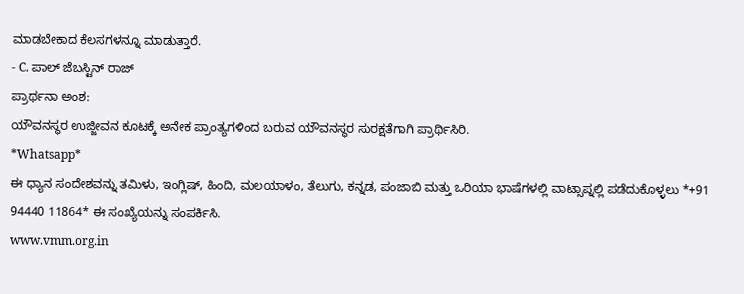ಮಾಡಬೇಕಾದ ಕೆಲಸಗಳನ್ನೂ ಮಾಡುತ್ತಾರೆ.
- C. ಪಾಲ್ ಜೆಬಸ್ಟಿನ್ ರಾಜ್
ಪ್ರಾರ್ಥನಾ ಅಂಶ:
ಯೌವನಸ್ಥರ ಉಜ್ಜೀವನ ಕೂಟಕ್ಕೆ ಅನೇಕ ಪ್ರಾಂತ್ಯಗಳಿಂದ ಬರುವ ಯೌವನಸ್ಥರ ಸುರಕ್ಷತೆಗಾಗಿ ಪ್ರಾರ್ಥಿಸಿರಿ.
*Whatsapp*
ಈ ಧ್ಯಾನ ಸಂದೇಶವನ್ನು ತಮಿಳು, ಇಂಗ್ಲಿಷ್, ಹಿಂದಿ, ಮಲಯಾಳಂ, ತೆಲುಗು, ಕನ್ನಡ, ಪಂಜಾಬಿ ಮತ್ತು ಒರಿಯಾ ಭಾಷೆಗಳಲ್ಲಿ ವಾಟ್ಸಾಪ್ನಲ್ಲಿ ಪಡೆದುಕೊಳ್ಳಲು *+91 94440 11864* ಈ ಸಂಖ್ಯೆಯನ್ನು ಸಂಪರ್ಕಿಸಿ.
www.vmm.org.in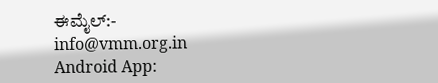ಈಮೈಲ್:- info@vmm.org.in
Android App: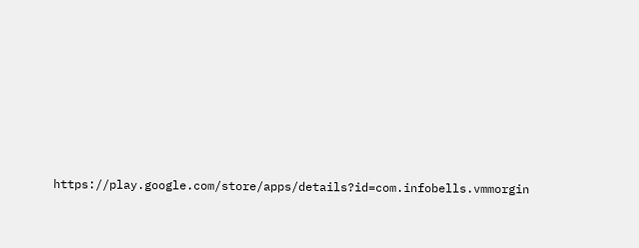https://play.google.com/store/apps/details?id=com.infobells.vmmorgin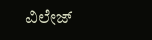ವಿಲೇಜ್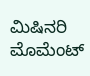ಮಿಷಿನರಿ ಮೊಮೆಂಟ್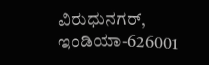ವಿರುಧುನಗರ್, ಇಂಡಿಯಾ-626001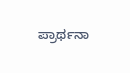ಪ್ರಾರ್ಥನಾ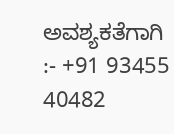ಅವಶ್ಯಕತೆಗಾಗಿ :- +91 93455 40482